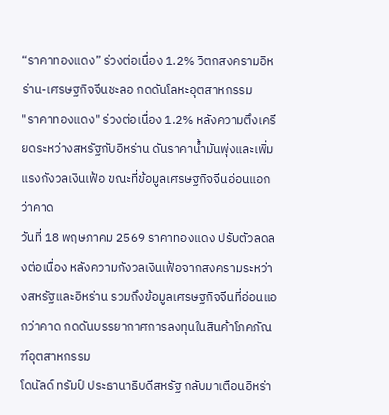“ราคาทองแดง” ร่วงต่อเนื่อง 1.2% วิตกสงครามอิหร่าน-เศรษฐกิจจีนชะลอ กดดันโลหะอุตสาหกรรม
"ราคาทองแดง" ร่วงต่อเนื่อง 1.2% หลังความตึงเครียดระหว่างสหรัฐกับอิหร่าน ดันราคาน้ำมันพุ่งและเพิ่มแรงกังวลเงินเฟ้อ ขณะที่ข้อมูลเศรษฐกิจจีนอ่อนแอกว่าคาด
วันที่ 18 พฤษภาคม 2569 ราคาทองแดง ปรับตัวลดลงต่อเนื่อง หลังความกังวลเงินเฟ้อจากสงครามระหว่างสหรัฐและอิหร่าน รวมถึงข้อมูลเศรษฐกิจจีนที่อ่อนแอกว่าคาด กดดันบรรยากาศการลงทุนในสินค้าโภคภัณฑ์อุตสาหกรรม
โดนัลด์ ทรัมป์ ประธานาธิบดีสหรัฐ กลับมาเตือนอิหร่า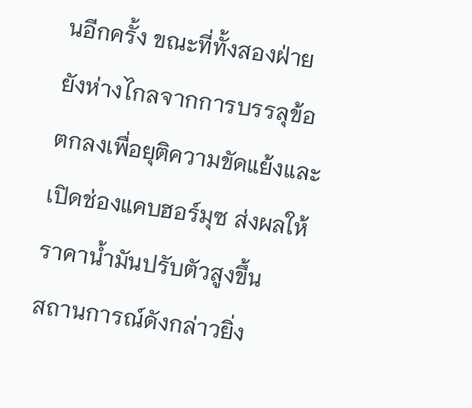นอีกครั้ง ขณะที่ทั้งสองฝ่ายยังห่างไกลจากการบรรลุข้อตกลงเพื่อยุติความขัดแย้งและเปิดช่องแคบฮอร์มุซ ส่งผลให้ราคาน้ำมันปรับตัวสูงขึ้น
สถานการณ์ดังกล่าวยิ่ง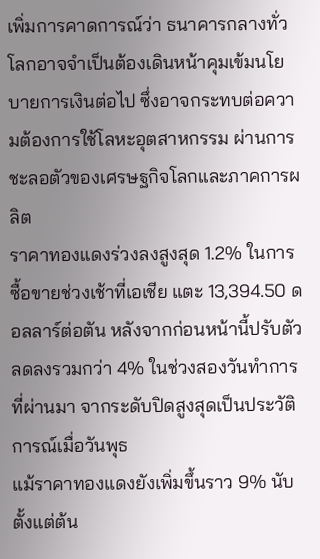เพิ่มการคาดการณ์ว่า ธนาคารกลางทั่วโลกอาจจำเป็นต้องเดินหน้าคุมเข้มนโยบายการเงินต่อไป ซึ่งอาจกระทบต่อความต้องการใช้โลหะอุตสาหกรรม ผ่านการชะลอตัวของเศรษฐกิจโลกและภาคการผลิต
ราคาทองแดงร่วงลงสูงสุด 1.2% ในการซื้อขายช่วงเช้าที่เอเชีย แตะ 13,394.50 ดอลลาร์ต่อตัน หลังจากก่อนหน้านี้ปรับตัวลดลงรวมกว่า 4% ในช่วงสองวันทำการที่ผ่านมา จากระดับปิดสูงสุดเป็นประวัติการณ์เมื่อวันพุธ
แม้ราคาทองแดงยังเพิ่มขึ้นราว 9% นับตั้งแต่ต้น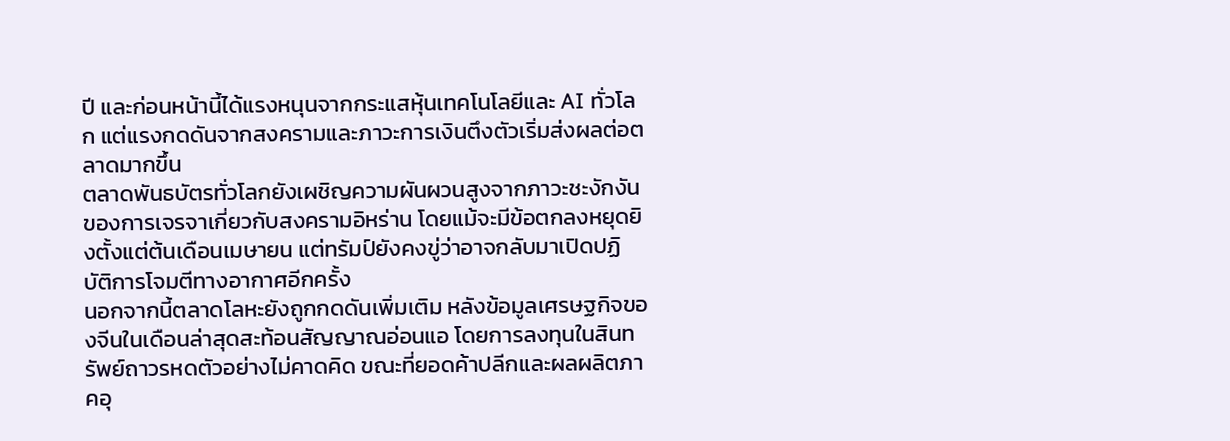ปี และก่อนหน้านี้ได้แรงหนุนจากกระแสหุ้นเทคโนโลยีและ AI ทั่วโลก แต่แรงกดดันจากสงครามและภาวะการเงินตึงตัวเริ่มส่งผลต่อตลาดมากขึ้น
ตลาดพันธบัตรทั่วโลกยังเผชิญความผันผวนสูงจากภาวะชะงักงันของการเจรจาเกี่ยวกับสงครามอิหร่าน โดยแม้จะมีข้อตกลงหยุดยิงตั้งแต่ต้นเดือนเมษายน แต่ทรัมป์ยังคงขู่ว่าอาจกลับมาเปิดปฏิบัติการโจมตีทางอากาศอีกครั้ง
นอกจากนี้ตลาดโลหะยังถูกกดดันเพิ่มเติม หลังข้อมูลเศรษฐกิจของจีนในเดือนล่าสุดสะท้อนสัญญาณอ่อนแอ โดยการลงทุนในสินทรัพย์ถาวรหดตัวอย่างไม่คาดคิด ขณะที่ยอดค้าปลีกและผลผลิตภาคอุ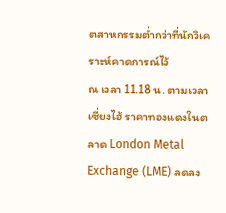ตสาหกรรมต่ำกว่าที่นักวิเคราะห์คาดการณ์ไว้
ณ เวลา 11.18 น. ตามเวลาเซี่ยงไฮ้ ราคาทองแดงในตลาด London Metal Exchange (LME) ลดลง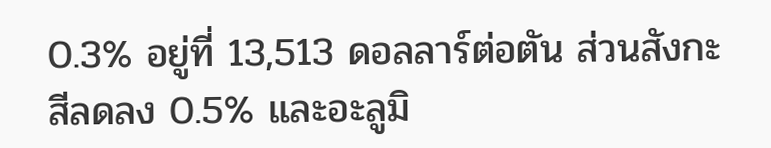0.3% อยู่ที่ 13,513 ดอลลาร์ต่อตัน ส่วนสังกะสีลดลง 0.5% และอะลูมิ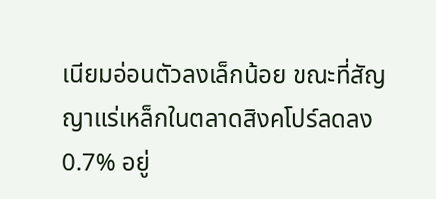เนียมอ่อนตัวลงเล็กน้อย ขณะที่สัญญาแร่เหล็กในตลาดสิงคโปร์ลดลง 0.7% อยู่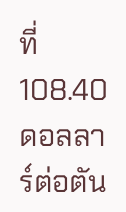ที่ 108.40 ดอลลาร์ต่อตัน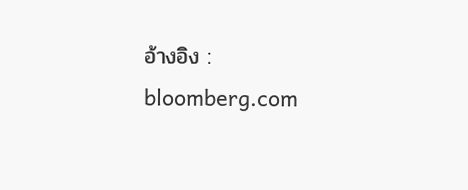อ้างอิง : bloomberg.com